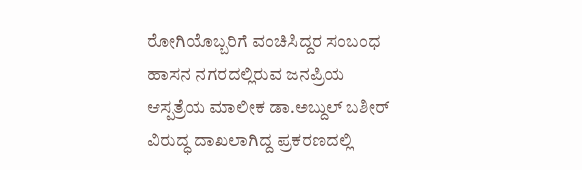ರೋಗಿಯೊಬ್ಬರಿಗೆ ವಂಚಿಸಿದ್ದರ ಸಂಬಂಧ ಹಾಸನ ನಗರದಲ್ಲಿರುವ ಜನಪ್ರಿಯ ಆಸ್ಪತ್ರೆಯ ಮಾಲೀಕ ಡಾ.ಅಬ್ದುಲ್ ಬಶೀರ್ ವಿರುದ್ಧ ದಾಖಲಾಗಿದ್ದ ಪ್ರಕರಣದಲ್ಲಿ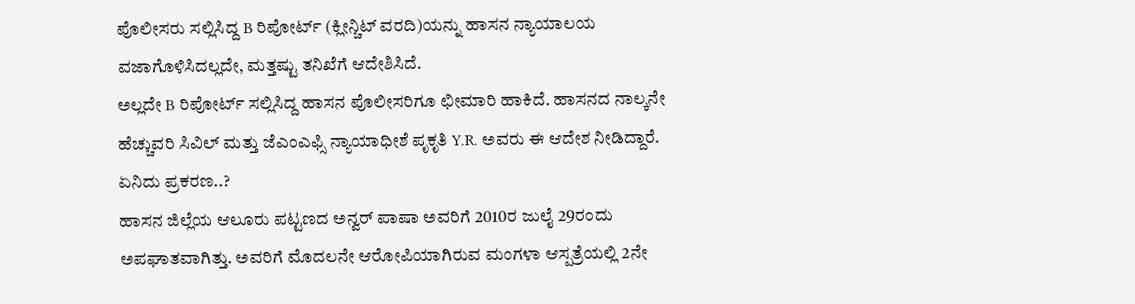ಪೊಲೀಸರು ಸಲ್ಲಿಸಿದ್ದ B ರಿಪೋರ್ಟ್ (ಕ್ಲೀನ್ಚಿಟ್ ವರದಿ)ಯನ್ನು ಹಾಸನ ನ್ಯಾಯಾಲಯ ವಜಾಗೊಳಿಸಿದಲ್ಲದೇ, ಮತ್ತಷ್ಟು ತನಿಖೆಗೆ ಆದೇಶಿಸಿದೆ.
ಅಲ್ಲದೇ B ರಿಪೋರ್ಟ್ ಸಲ್ಲಿಸಿದ್ದ ಹಾಸನ ಪೊಲೀಸರಿಗೂ ಛೀಮಾರಿ ಹಾಕಿದೆ. ಹಾಸನದ ನಾಲ್ಕನೇ ಹೆಚ್ಚುವರಿ ಸಿವಿಲ್ ಮತ್ತು ಜೆಎಂಎಫ್ಸಿ ನ್ಯಾಯಾಧೀಶೆ ಪೃಕೃತಿ Y.R. ಅವರು ಈ ಆದೇಶ ನೀಡಿದ್ದಾರೆ.
ಏನಿದು ಪ್ರಕರಣ..?
ಹಾಸನ ಜಿಲ್ಲೆಯ ಆಲೂರು ಪಟ್ಟಣದ ಅನ್ವರ್ ಪಾಷಾ ಅವರಿಗೆ 2010ರ ಜುಲೈ 29ರಂದು ಅಪಘಾತವಾಗಿತ್ತು. ಅವರಿಗೆ ಮೊದಲನೇ ಆರೋಪಿಯಾಗಿರುವ ಮಂಗಳಾ ಆಸ್ಪತ್ರೆಯಲ್ಲಿ 2ನೇ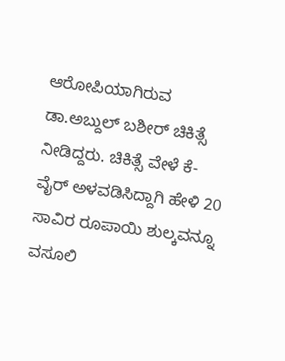ಆರೋಪಿಯಾಗಿರುವ ಡಾ.ಅಬ್ದುಲ್ ಬಶೀರ್ ಚಿಕಿತ್ಸೆ ನೀಡಿದ್ದರು. ಚಿಕಿತ್ಸೆ ವೇಳೆ ಕೆ-ವೈರ್ ಅಳವಡಿಸಿದ್ದಾಗಿ ಹೇಳಿ 20 ಸಾವಿರ ರೂಪಾಯಿ ಶುಲ್ಕವನ್ನೂ ವಸೂಲಿ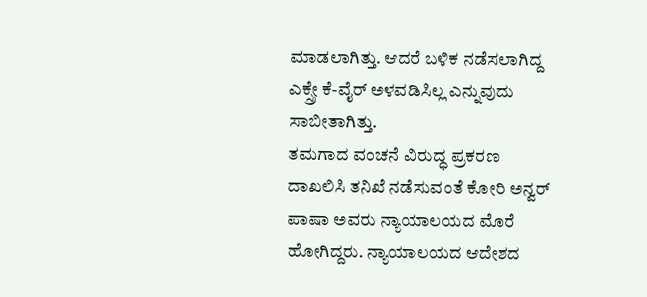ಮಾಡಲಾಗಿತ್ತು. ಆದರೆ ಬಳಿಕ ನಡೆಸಲಾಗಿದ್ದ ಎಕ್ಸ್ರೇ ಕೆ-ವೈರ್ ಅಳವಡಿಸಿಲ್ಲ ಎನ್ನುವುದು ಸಾಬೀತಾಗಿತ್ತು.
ತಮಗಾದ ವಂಚನೆ ವಿರುದ್ಧ ಪ್ರಕರಣ ದಾಖಲಿಸಿ ತನಿಖೆ ನಡೆಸುವಂತೆ ಕೋರಿ ಅನ್ವರ್ ಪಾಷಾ ಅವರು ನ್ಯಾಯಾಲಯದ ಮೊರೆ ಹೋಗಿದ್ದರು. ನ್ಯಾಯಾಲಯದ ಆದೇಶದ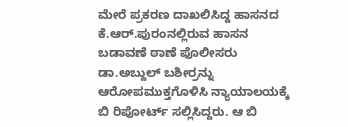ಮೇರೆ ಪ್ರಕರಣ ದಾಖಲಿಸಿದ್ದ ಹಾಸನದ ಕೆ.ಆರ್.ಪುರಂನಲ್ಲಿರುವ ಹಾಸನ ಬಡಾವಣೆ ಠಾಣೆ ಪೊಲೀಸರು ಡಾ.ಅಬ್ದುಲ್ ಬಶೀರ್ರನ್ನು ಆರೋಪಮುಕ್ತಗೊಳಿಸಿ ನ್ಯಾಯಾಲಯಕ್ಕೆ ಬಿ ರಿಪೋರ್ಟ್ ಸಲ್ಲಿಸಿದ್ದರು. ಆ ಬಿ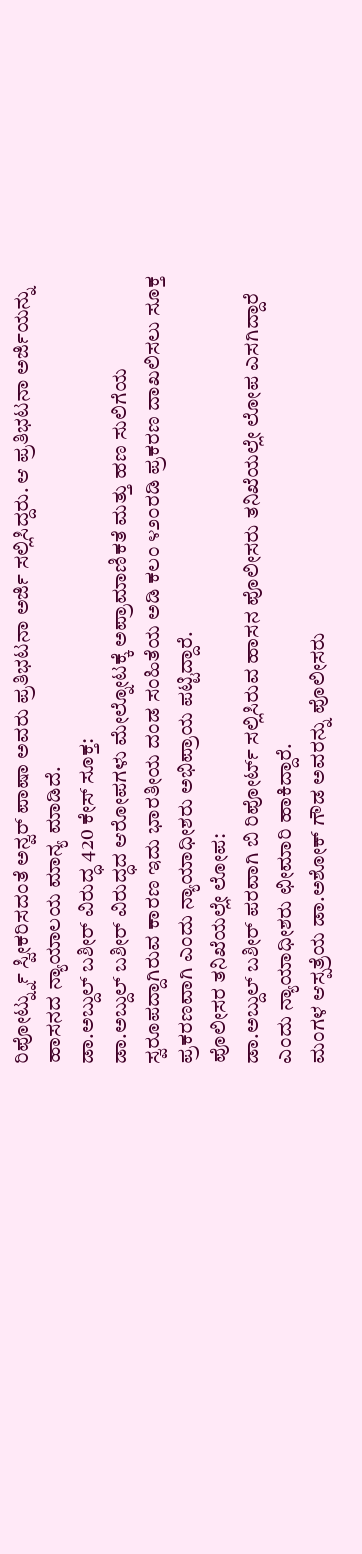ರಿಪೋರ್ಟ್ನ್ನು ಸ್ವೀಕರಿಸದಂತೆ ಅನ್ವರ್ ಪಾಷಾ ಅವರು ಪ್ರತಿಭಟನಾ ಅರ್ಜಿ ಸಲ್ಲಿಸಿದ್ದರು. ಆ ಪ್ರತಿಭಟನಾ ಅರ್ಜಿಯನ್ನು ಹಾಸನದ ನ್ಯಾಯಾಲಯ ಮಾನ್ಯ ಮಾಡಿದೆ.
ಡಾ.ಅಬ್ದುಲ್ ಬಶೀರ್ ವಿರುದ್ಧ 420 ಕೇಸ್ ಸೂಕ್ತ:
ಡಾ.ಅಬ್ದುಲ್ ಬಶೀರ್ ವಿರುದ್ಧದ ಆರೋಪಗಳು ಮೇಲ್ನೋಟಕ್ಕೆ ಅಪ್ರಾಮಾಣಿಕತೆ ಮತ್ತು ಹಣ ಸುಲಿಗೆಯ ಸ್ವರೂಪದ್ದಾಗಿರುವ ಕಾರಣ ಇದು ಭಾರತೀಯ ದಂಡ ಸಂಹಿತೆಯ ಅಡಿ ಕಲಂ ೪೨೦ರಡಿ ಪ್ರಕರಣ ದಾಖಲಿಸಲು ಸೂಕ್ತ ಪ್ರಕರಣವಾಗಿ ಎಂದು ನ್ಯಾಯಾಧೀಶರು ಅಭಿಪ್ರಾಯ ಪಟ್ಟಿದ್ದಾರೆ.
ಪೊಲೀಸರ ತನಿಖೆಯಲ್ಲೇ ಲೋಪ:
ಡಾ.ಅಬ್ದುಲ್ ಬಶೀರ್ ಪರವಾಗಿ ಬಿ ರಿಪೋರ್ಟ್ ಸಲ್ಲಿಸಿರುವ ಹಾಸನ ಪೊಲೀಸರು ತನಿಖೆಯಲ್ಲೇ ಲೋಪ ಎಸಗಿದ್ದಾರೆ ಎಂದು ನ್ಯಾಯಾಧೀಶರು ಛೀಮಾರಿ ಹಾಕಿದ್ದಾರೆ.
ಮಂಗಳ ಆಸ್ಪತ್ರೆಯ ಡಾ.ಅಶೋಕ್ ಗೌಡ ಅವರನ್ನು ಪೊಲೀಸರು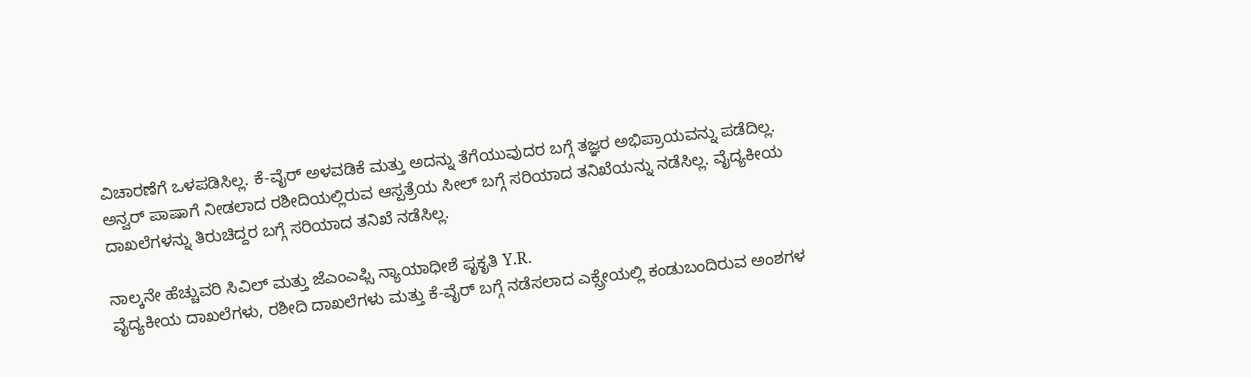ವಿಚಾರಣೆಗೆ ಒಳಪಡಿಸಿಲ್ಲ. ಕೆ-ವೈರ್ ಅಳವಡಿಕೆ ಮತ್ತು ಅದನ್ನು ತೆಗೆಯುವುದರ ಬಗ್ಗೆ ತಜ್ಞರ ಅಭಿಪ್ರಾಯವನ್ನು ಪಡೆದಿಲ್ಲ. ಅನ್ವರ್ ಪಾಷಾಗೆ ನೀಡಲಾದ ರಶೀದಿಯಲ್ಲಿರುವ ಆಸ್ಪತ್ರೆಯ ಸೀಲ್ ಬಗ್ಗೆ ಸರಿಯಾದ ತನಿಖೆಯನ್ನು ನಡೆಸಿಲ್ಲ. ವೈದ್ಯಕೀಯ ದಾಖಲೆಗಳನ್ನು ತಿರುಚಿದ್ದರ ಬಗ್ಗೆ ಸರಿಯಾದ ತನಿಖೆ ನಡೆಸಿಲ್ಲ.

ನಾಲ್ಕನೇ ಹೆಚ್ಚುವರಿ ಸಿವಿಲ್ ಮತ್ತು ಜೆಎಂಎಫ್ಸಿ ನ್ಯಾಯಾಧೀಶೆ ಪೃಕೃತಿ Y.R.
ವೈದ್ಯಕೀಯ ದಾಖಲೆಗಳು, ರಶೀದಿ ದಾಖಲೆಗಳು ಮತ್ತು ಕೆ-ವೈರ್ ಬಗ್ಗೆ ನಡೆಸಲಾದ ಎಕ್ಸ್ರೇಯಲ್ಲಿ ಕಂಡುಬಂದಿರುವ ಅಂಶಗಳ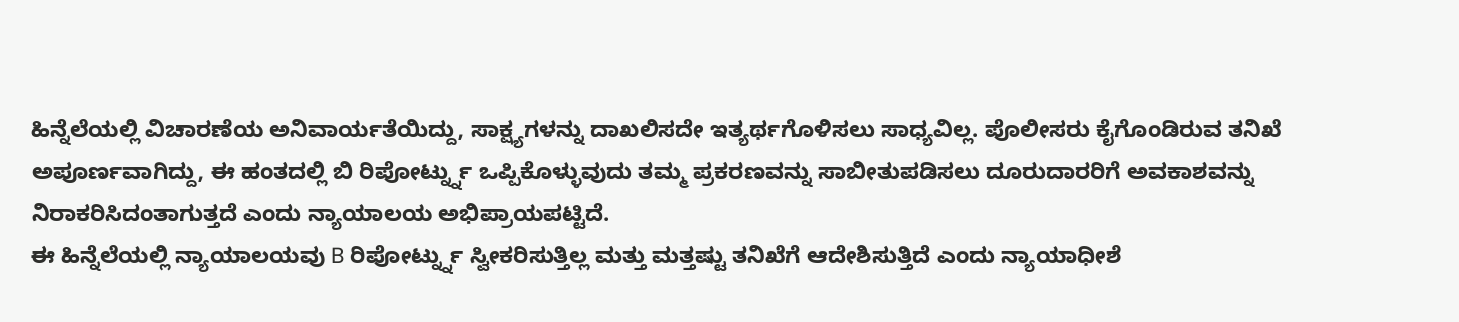ಹಿನ್ನೆಲೆಯಲ್ಲಿ ವಿಚಾರಣೆಯ ಅನಿವಾರ್ಯತೆಯಿದ್ದು, ಸಾಕ್ಷ್ಯಗಳನ್ನು ದಾಖಲಿಸದೇ ಇತ್ಯರ್ಥಗೊಳಿಸಲು ಸಾಧ್ಯವಿಲ್ಲ. ಪೊಲೀಸರು ಕೈಗೊಂಡಿರುವ ತನಿಖೆ ಅಪೂರ್ಣವಾಗಿದ್ದು, ಈ ಹಂತದಲ್ಲಿ ಬಿ ರಿಪೋರ್ಟ್ನ್ನು ಒಪ್ಪಿಕೊಳ್ಳುವುದು ತಮ್ಮ ಪ್ರಕರಣವನ್ನು ಸಾಬೀತುಪಡಿಸಲು ದೂರುದಾರರಿಗೆ ಅವಕಾಶವನ್ನು ನಿರಾಕರಿಸಿದಂತಾಗುತ್ತದೆ ಎಂದು ನ್ಯಾಯಾಲಯ ಅಭಿಪ್ರಾಯಪಟ್ಟಿದೆ.
ಈ ಹಿನ್ನೆಲೆಯಲ್ಲಿ ನ್ಯಾಯಾಲಯವು B ರಿಪೋರ್ಟ್ನ್ನು ಸ್ವೀಕರಿಸುತ್ತಿಲ್ಲ ಮತ್ತು ಮತ್ತಷ್ಟು ತನಿಖೆಗೆ ಆದೇಶಿಸುತ್ತಿದೆ ಎಂದು ನ್ಯಾಯಾಧೀಶೆ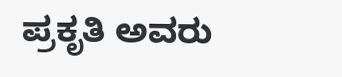ಪ್ರಕೃತಿ ಅವರು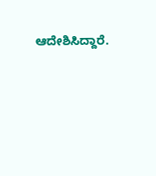ಆದೇಶಿಸಿದ್ದಾರೆ.